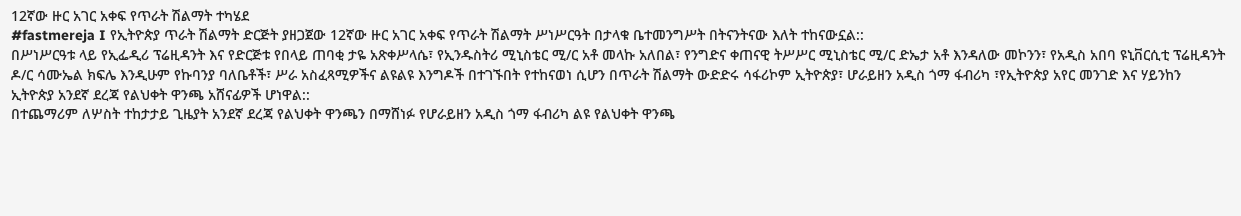12ኛው ዙር አገር አቀፍ የጥራት ሽልማት ተካሄደ
#fastmereja I የኢትዮጵያ ጥራት ሽልማት ድርጅት ያዘጋጀው 12ኛው ዙር አገር አቀፍ የጥራት ሽልማት ሥነሥርዓት በታላቁ ቤተመንግሥት በትናንትናው እለት ተከናውኗል::
በሥነሥርዓቱ ላይ የኢፌዲሪ ፕሬዚዳንት እና የድርጅቱ የበላይ ጠባቂ ታዬ አጽቀሥላሴ፣ የኢንዱስትሪ ሚኒስቴር ሚ/ር አቶ መላኩ አለበል፣ የንግድና ቀጠናዊ ትሥሥር ሚኒስቴር ሚ/ር ድኤታ አቶ እንዳለው መኮንን፣ የአዲስ አበባ ዩኒቨርሲቲ ፕሬዚዳንት ዶ/ር ሳሙኤል ክፍሌ እንዲሁም የኩባንያ ባለቤቶች፣ ሥራ አስፈጻሚዎችና ልዩልዩ እንግዶች በተገኙበት የተከናወነ ሲሆን በጥራት ሽልማት ውድድሩ ሳፋሪኮም ኢትዮጵያ፣ ሆራይዘን አዲስ ጎማ ፋብሪካ ፣የኢትዮጵያ አየር መንገድ እና ሃይንከን ኢትዮጵያ አንደኛ ደረጃ የልህቀት ዋንጫ አሸናፊዎች ሆነዋል::
በተጨማሪም ለሦስት ተከታታይ ጊዜያት አንደኛ ደረጃ የልህቀት ዋንጫን በማሸነፉ የሆራይዘን አዲስ ጎማ ፋብሪካ ልዩ የልህቀት ዋንጫ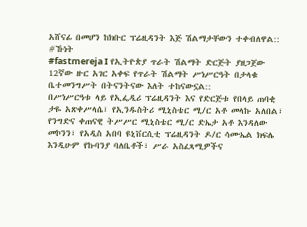አሸናፊ በመሆን ከክቡር ፕሬዚዳንት እጅ ሽልማታቸውን ተቀብለዋል::
#ኹነት
#fastmereja I የኢትዮጵያ ጥራት ሽልማት ድርጅት ያዘጋጀው 12ኛው ዙር አገር አቀፍ የጥራት ሽልማት ሥነሥርዓት በታላቁ ቤተመንግሥት በትናንትናው እለት ተከናውኗል::
በሥነሥርዓቱ ላይ የኢፌዲሪ ፕሬዚዳንት እና የድርጅቱ የበላይ ጠባቂ ታዬ አጽቀሥላሴ፣ የኢንዱስትሪ ሚኒስቴር ሚ/ር አቶ መላኩ አለበል፣ የንግድና ቀጠናዊ ትሥሥር ሚኒስቴር ሚ/ር ድኤታ አቶ እንዳለው መኮንን፣ የአዲስ አበባ ዩኒቨርሲቲ ፕሬዚዳንት ዶ/ር ሳሙኤል ክፍሌ እንዲሁም የኩባንያ ባለቤቶች፣ ሥራ አስፈጻሚዎችና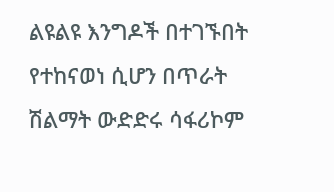ልዩልዩ እንግዶች በተገኙበት የተከናወነ ሲሆን በጥራት ሽልማት ውድድሩ ሳፋሪኮም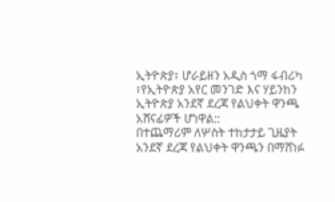ኢትዮጵያ፣ ሆራይዘን አዲስ ጎማ ፋብሪካ ፣የኢትዮጵያ አየር መንገድ እና ሃይንከን ኢትዮጵያ አንደኛ ደረጃ የልህቀት ዋንጫ አሸናፊዎች ሆነዋል::
በተጨማሪም ለሦስት ተከታታይ ጊዜያት አንደኛ ደረጃ የልህቀት ዋንጫን በማሸነፉ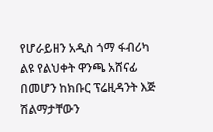የሆራይዘን አዲስ ጎማ ፋብሪካ ልዩ የልህቀት ዋንጫ አሸናፊ በመሆን ከክቡር ፕሬዚዳንት እጅ ሽልማታቸውን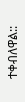ተቀብለዋል::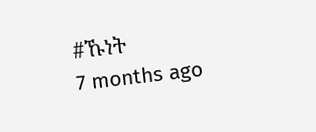#ኹነት
7 months ago